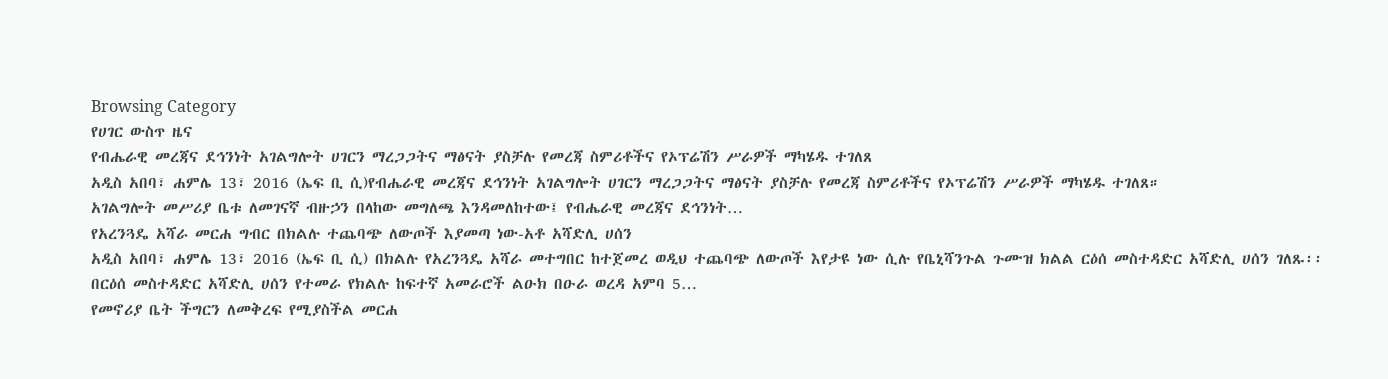Browsing Category
የሀገር ውስጥ ዜና
የብሔራዊ መረጃና ደኅንነት አገልግሎት ሀገርን ማረጋጋትና ማፅናት ያስቻሉ የመረጃ ስምሪቶችና የኦፕሬሽን ሥራዎች ማካሄዱ ተገለጸ
አዲስ አበባ፣ ሐምሌ 13፣ 2016 (ኤፍ ቢ ሲ)የብሔራዊ መረጃና ደኅንነት አገልግሎት ሀገርን ማረጋጋትና ማፅናት ያስቻሉ የመረጃ ስምሪቶችና የኦፕሬሽን ሥራዎች ማካሄዱ ተገለጸ።
አገልግሎት መሥሪያ ቤቱ ለመገናኛ ብዙኃን በላከው መግለጫ እንዳመለከተው፤ የብሔራዊ መረጃና ደኅንነት…
የአረንጓዴ አሻራ መርሐ ግብር በክልሉ ተጨባጭ ለውጦች እያመጣ ነው-አቶ አሻድሊ ሀሰን
አዲስ አበባ፣ ሐምሌ 13፣ 2016 (ኤፍ ቢ ሲ) በክልሉ የአረንጓዴ አሻራ መተግበር ከተጀመረ ወዲህ ተጨባጭ ለውጦች እየታዩ ነው ሲሉ የቤኒሻንጉል ጉሙዝ ክልል ርዕሰ መስተዳድር አሻድሊ ሀሰን ገለጹ፡፡
በርዕሰ መስተዳድር አሻድሊ ሀሰን የተመራ የክልሉ ከፍተኛ አመራሮች ልዑክ በዑራ ወረዳ አምባ 5…
የመኖሪያ ቤት ችግርን ለመቅረፍ የሚያስችል መርሐ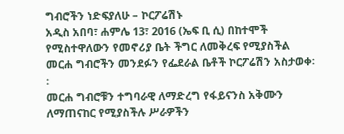ግብሮችን ነድፍያለሁ – ኮርፖሬሽኑ
አዲስ አበባ፣ ሐምሌ 13፣ 2016 (ኤፍ ቢ ሲ) በከተሞች የሚስተዋለውን የመኖሪያ ቤት ችግር ለመቅረፍ የሚያስችል መርሐ ግብሮችን መንደፉን የፌደራል ቤቶች ኮርፖሬሽን አስታወቀ፡፡
መርሐ ግብሮቹን ተግባራዊ ለማድረግ የፋይናንስ አቅሙን ለማጠናከር የሚያስችሉ ሥራዎችን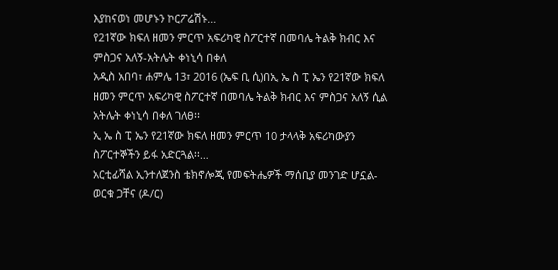እያከናወነ መሆኑን ኮርፖሬሽኑ…
የ21ኛው ክፍለ ዘመን ምርጥ አፍሪካዊ ስፖርተኛ በመባሌ ትልቅ ክብር እና ምስጋና አለኝ-አትሌት ቀነኒሳ በቀለ
አዲስ አበባ፣ ሐምሌ 13፣ 2016 (ኤፍ ቢ ሲ)በኢ ኤ ስ ፒ ኤን የ21ኛው ክፍለ ዘመን ምርጥ አፍሪካዊ ስፖርተኛ በመባሌ ትልቅ ክብር እና ምስጋና አለኝ ሲል አትሌት ቀነኒሳ በቀለ ገለፀ፡፡
ኢ ኤ ስ ፒ ኤን የ21ኛው ክፍለ ዘመን ምርጥ 10 ታላላቅ አፍሪካውያን ስፖርተኞችን ይፋ አድርጓል፡፡…
አርቲፊሻል ኢንተለጀንስ ቴክኖሎጂ የመፍትሔዎች ማሰቢያ መንገድ ሆኗል- ወርቁ ጋቸና (ዶ/ር)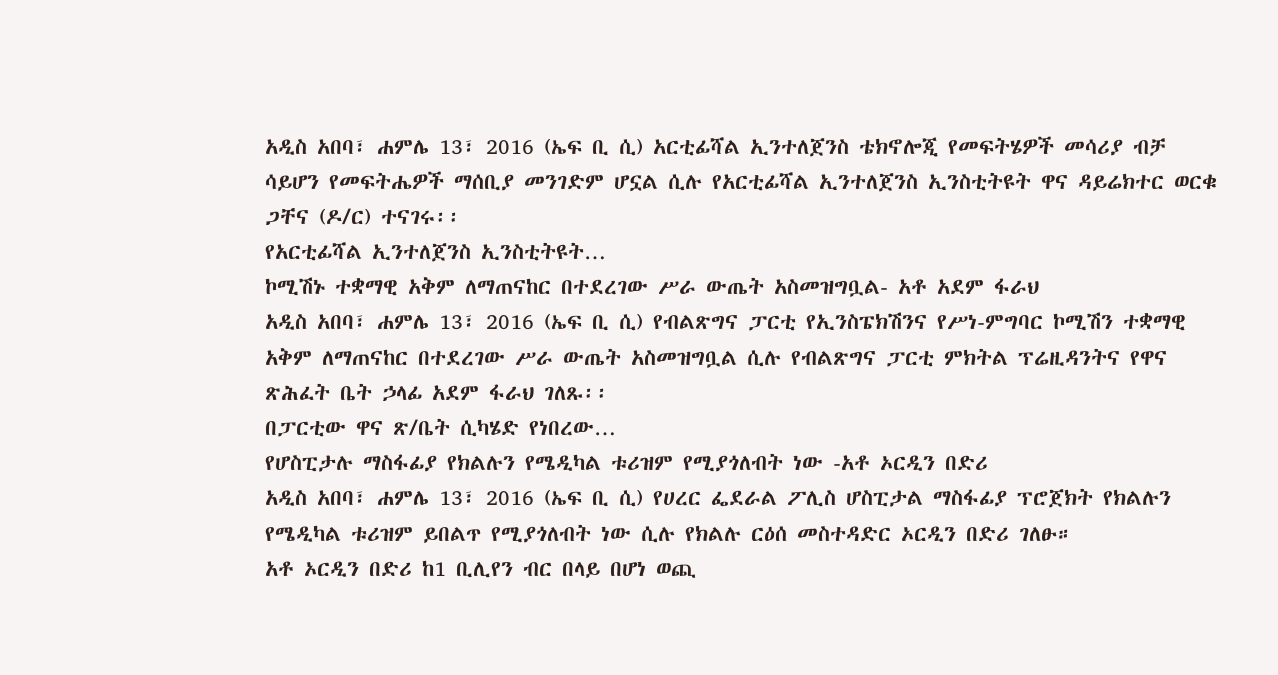አዲስ አበባ፣ ሐምሌ 13፣ 2016 (ኤፍ ቢ ሲ) አርቲፊሻል ኢንተለጀንስ ቴክኖሎጂ የመፍትሄዎች መሳሪያ ብቻ ሳይሆን የመፍትሔዎች ማሰቢያ መንገድም ሆኗል ሲሉ የአርቲፊሻል ኢንተለጀንስ ኢንስቲትዩት ዋና ዳይሬክተር ወርቁ ጋቸና (ዶ/ር) ተናገሩ፡፡
የአርቲፊሻል ኢንተለጀንስ ኢንስቲትዩት…
ኮሚሽኑ ተቋማዊ አቅም ለማጠናከር በተደረገው ሥራ ውጤት አስመዝግቧል- አቶ አደም ፋራህ
አዲስ አበባ፣ ሐምሌ 13፣ 2016 (ኤፍ ቢ ሲ) የብልጽግና ፓርቲ የኢንስፔክሽንና የሥነ-ምግባር ኮሚሽን ተቋማዊ አቅም ለማጠናከር በተደረገው ሥራ ውጤት አስመዝግቧል ሲሉ የብልጽግና ፓርቲ ምክትል ፕሬዚዳንትና የዋና ጽሕፈት ቤት ኃላፊ አደም ፋራህ ገለጹ፡፡
በፓርቲው ዋና ጽ/ቤት ሲካሄድ የነበረው…
የሆስፒታሉ ማስፋፊያ የክልሉን የሜዲካል ቱሪዝም የሚያጎለብት ነው -አቶ ኦርዲን በድሪ
አዲስ አበባ፣ ሐምሌ 13፣ 2016 (ኤፍ ቢ ሲ) የሀረር ፌደራል ፖሊስ ሆስፒታል ማስፋፊያ ፕሮጀክት የክልሉን የሜዲካል ቱሪዝም ይበልጥ የሚያጎለብት ነው ሲሉ የክልሉ ርዕሰ መስተዳድር ኦርዲን በድሪ ገለፁ።
አቶ ኦርዲን በድሪ ከ1 ቢሊየን ብር በላይ በሆነ ወጪ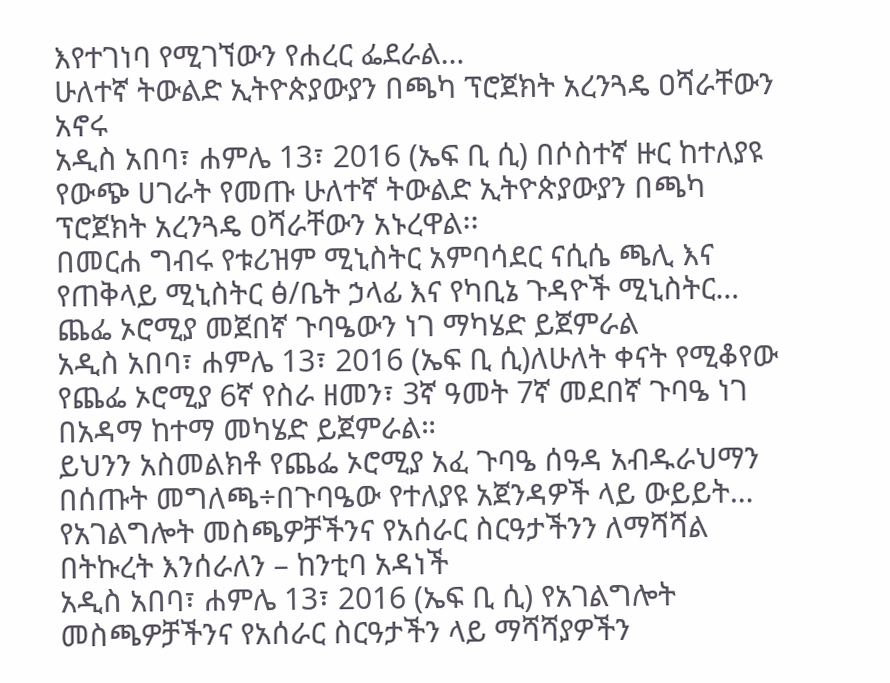እየተገነባ የሚገኘውን የሐረር ፌደራል…
ሁለተኛ ትውልድ ኢትዮጵያውያን በጫካ ፕሮጀክት አረንጓዴ ዐሻራቸውን አኖሩ
አዲስ አበባ፣ ሐምሌ 13፣ 2016 (ኤፍ ቢ ሲ) በሶስተኛ ዙር ከተለያዩ የውጭ ሀገራት የመጡ ሁለተኛ ትውልድ ኢትዮጵያውያን በጫካ ፕሮጀክት አረንጓዴ ዐሻራቸውን አኑረዋል፡፡
በመርሐ ግብሩ የቱሪዝም ሚኒስትር አምባሳደር ናሲሴ ጫሊ እና የጠቅላይ ሚኒስትር ፅ/ቤት ኃላፊ እና የካቢኔ ጉዳዮች ሚኒስትር…
ጨፌ ኦሮሚያ መጀበኛ ጉባዔውን ነገ ማካሄድ ይጀምራል
አዲስ አበባ፣ ሐምሌ 13፣ 2016 (ኤፍ ቢ ሲ)ለሁለት ቀናት የሚቆየው የጨፌ ኦሮሚያ 6ኛ የስራ ዘመን፣ 3ኛ ዓመት 7ኛ መደበኛ ጉባዔ ነገ በአዳማ ከተማ መካሄድ ይጀምራል።
ይህንን አስመልክቶ የጨፌ ኦሮሚያ አፈ ጉባዔ ሰዓዳ አብዱራህማን በሰጡት መግለጫ÷በጉባዔው የተለያዩ አጀንዳዎች ላይ ውይይት…
የአገልግሎት መስጫዎቻችንና የአሰራር ስርዓታችንን ለማሻሻል በትኩረት እንሰራለን – ከንቲባ አዳነች
አዲስ አበባ፣ ሐምሌ 13፣ 2016 (ኤፍ ቢ ሲ) የአገልግሎት መስጫዎቻችንና የአሰራር ስርዓታችን ላይ ማሻሻያዎችን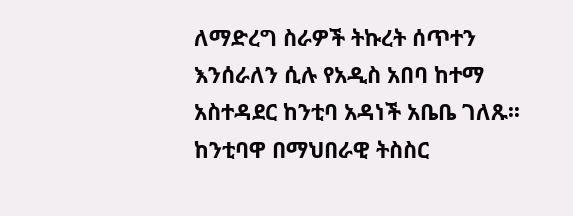ለማድረግ ስራዎች ትኩረት ሰጥተን እንሰራለን ሲሉ የአዲስ አበባ ከተማ አስተዳደር ከንቲባ አዳነች አቤቤ ገለጹ፡፡
ከንቲባዋ በማህበራዊ ትስስር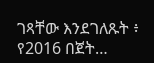ገጻቸው እንደገለጹት ፥ የ2016 በጀት…